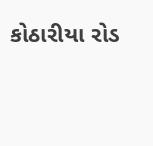કોઠારીયા રોડ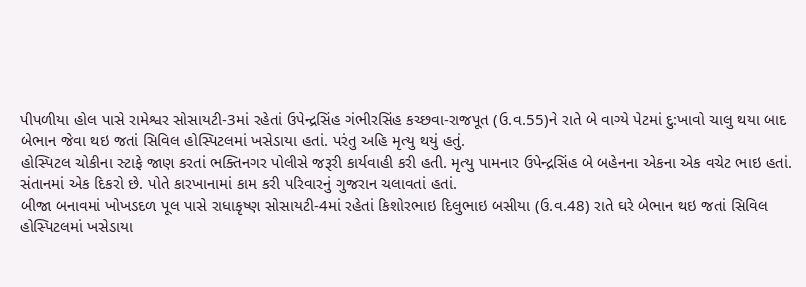પીપળીયા હોલ પાસે રામેશ્વર સોસાયટી-3માં રહેતાં ઉપેન્દ્રસિંહ ગંભીરસિંહ કચ્છવા-રાજપૂત (ઉ.વ.55)ને રાતે બે વાગ્યે પેટમાં દુ:ખાવો ચાલુ થયા બાદ બેભાન જેવા થઇ જતાં સિવિલ હોસ્પિટલમાં ખસેડાયા હતાં. પરંતુ અહિ મૃત્યુ થયું હતું.
હોસ્પિટલ ચોકીના સ્ટાફે જાણ કરતાં ભક્તિનગર પોલીસે જરૂરી કાર્યવાહી કરી હતી. મૃત્યુ પામનાર ઉપેન્દ્રસિંહ બે બહેનના એકના એક વચેટ ભાઇ હતાં. સંતાનમાં એક દિકરો છે. પોતે કારખાનામાં કામ કરી પરિવારનું ગુજરાન ચલાવતાં હતાં.
બીજા બનાવમાં ખોખડદળ પૂલ પાસે રાધાકૃષ્ણ સોસાયટી-4માં રહેતાં કિશોરભાઇ દિલુભાઇ બસીયા (ઉ.વ.48) રાતે ઘરે બેભાન થઇ જતાં સિવિલ હોસ્પિટલમાં ખસેડાયા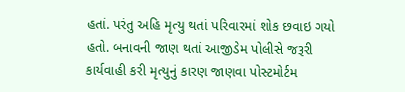હતાં. પરંતુ અહિ મૃત્યુ થતાં પરિવારમાં શોક છવાઇ ગયો હતો. બનાવની જાણ થતાં આજીડેમ પોલીસે જરૂરી કાર્યવાહી કરી મૃત્યુનું કારણ જાણવા પોસ્ટમોર્ટમ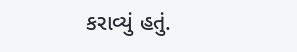કરાવ્યું હતું.